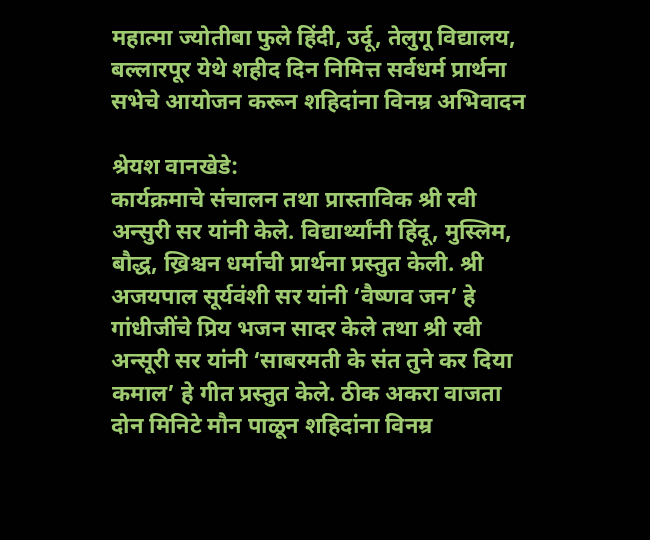महात्मा ज्योतीबा फुले हिंदी, उर्दू, तेलुगू विद्यालय, बल्लारपूर येथे शहीद दिन निमित्त सर्वधर्म प्रार्थना सभेचे आयोजन करून शहिदांना विनम्र अभिवादन

श्रेयश वानखेडे:
कार्यक्रमाचे संचालन तथा प्रास्ताविक श्री रवी अन्सुरी सर यांनी केले. विद्यार्थ्यांनी हिंदू, मुस्लिम, बौद्ध, ख्रिश्चन धर्माची प्रार्थना प्रस्तुत केली. श्री अजयपाल सूर्यवंशी सर यांनी ‘वैष्णव जन’ हे गांधीजींचे प्रिय भजन सादर केले तथा श्री रवी अन्सूरी सर यांनी ‘साबरमती के संत तुने कर दिया कमाल’ हे गीत प्रस्तुत केले. ठीक अकरा वाजता दोन मिनिटे मौन पाळून शहिदांना विनम्र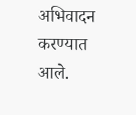अभिवादन करण्यात आले.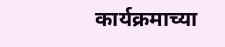कार्यक्रमाच्या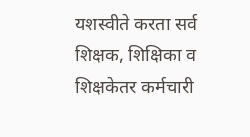यशस्वीते करता सर्व शिक्षक, शिक्षिका व शिक्षकेतर कर्मचारी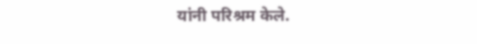यांनी परिश्रम केले.